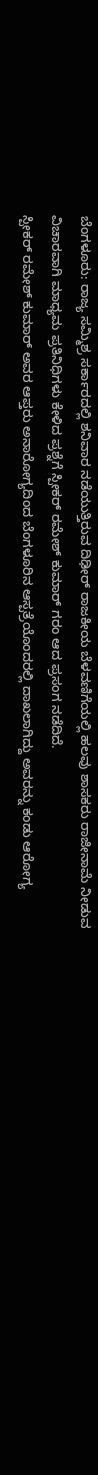ಬೆಂಗಳೂರು: ರಾಜ್ಯ ಸಮ್ಮಿಶ್ರ ಸರ್ಕಾರದಲ್ಲಿ ಶನಿವಾರ ನಡೆಯುತ್ತಿರುವ ದಿಢೀರ್ ರಾಜಕೀಯ ಬೆಳವಣಿಗೆಯಲ್ಲಿ ಹಲವು ಶಾಸಕರು ರಾಜೀನಾಮೆ ನೀಡುವ ವಿಚಾರವಾಗಿ ಮಾಧ್ಯಮ ಪ್ರತಿನಿಧಿಗಳು ಕೇಳಿದ ಪ್ರಶ್ನೆಗೆ ಸ್ಪೀಕರ್ ರಮೇಶ್ ಕುಮಾರ್ ಗರಂ ಆದ ಪ್ರಸಂಗ ನಡೆದಿದೆ.
ಸ್ಪೀಕರ್ ರಮೇಶ್ ಕುಮಾರ್ ಅವರ ಆಪ್ತರು ಅನಾರೋಗ್ಯದಿಂದ ಬೆಂಗಳೂರಿನ ಆಸ್ಪತ್ರೆಯೊಂದರಲ್ಲಿ ದಾಖಲಾಗಿದ್ದು ಅವರನ್ನು ಕಂಡು ಆರೋಗ್ಯ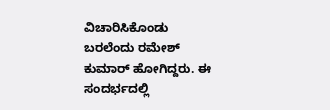ವಿಚಾರಿಸಿಕೊಂಡು ಬರಲೆಂದು ರಮೇಶ್ ಕುಮಾರ್ ಹೋಗಿದ್ದರು. ಈ ಸಂದರ್ಭದಲ್ಲಿ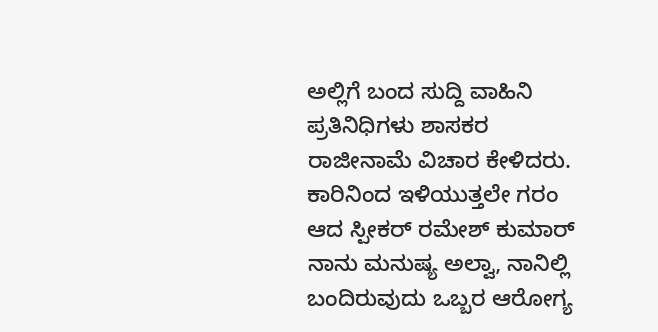ಅಲ್ಲಿಗೆ ಬಂದ ಸುದ್ದಿ ವಾಹಿನಿ ಪ್ರತಿನಿಧಿಗಳು ಶಾಸಕರ ರಾಜೀನಾಮೆ ವಿಚಾರ ಕೇಳಿದರು.
ಕಾರಿನಿಂದ ಇಳಿಯುತ್ತಲೇ ಗರಂ ಆದ ಸ್ಪೀಕರ್ ರಮೇಶ್ ಕುಮಾರ್ ನಾನು ಮನುಷ್ಯ ಅಲ್ವಾ, ನಾನಿಲ್ಲಿ ಬಂದಿರುವುದು ಒಬ್ಬರ ಆರೋಗ್ಯ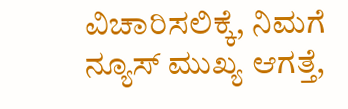ವಿಚಾರಿಸಲಿಕ್ಕೆ, ನಿಮಗೆ ನ್ಯೂಸ್ ಮುಖ್ಯ ಆಗತ್ತೆ,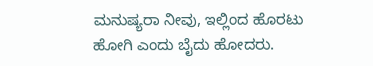ಮನುಷ್ಯರಾ ನೀವು, ಇಲ್ಲಿಂದ ಹೊರಟು ಹೋಗಿ ಎಂದು ಬೈದು ಹೋದರು.